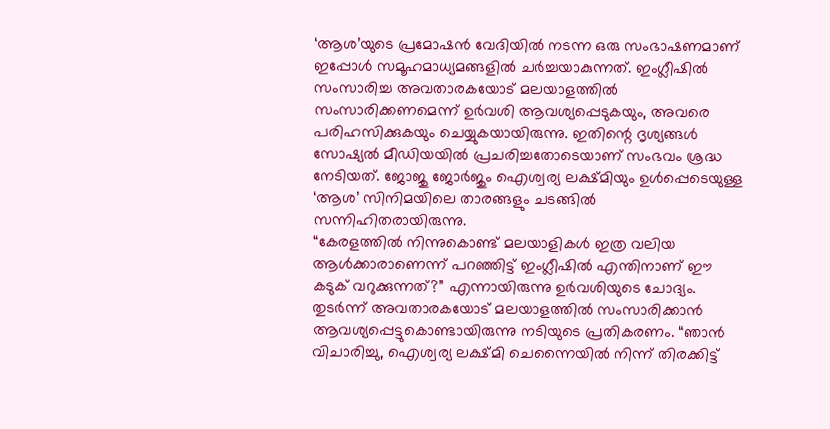‘ആശ’യുടെ പ്രമോഷൻ വേദിയിൽ നടന്ന ഒരു സംഭാഷണമാണ് ഇപ്പോൾ സമൂഹമാധ്യമങ്ങളിൽ ചർച്ചയാകുന്നത്. ഇംഗ്ലീഷിൽ സംസാരിച്ച അവതാരകയോട് മലയാളത്തിൽ സംസാരിക്കണമെന്ന് ഉർവശി ആവശ്യപ്പെടുകയും, അവരെ പരിഹസിക്കുകയും ചെയ്യുകയായിരുന്നു. ഇതിന്റെ ദൃശ്യങ്ങൾ സോഷ്യൽ മീഡിയയിൽ പ്രചരിച്ചതോടെയാണ് സംഭവം ശ്രദ്ധ നേടിയത്. ജോജു ജോർജും ഐശ്വര്യ ലക്ഷ്മിയും ഉൾപ്പെടെയുള്ള ‘ആശ’ സിനിമയിലെ താരങ്ങളും ചടങ്ങിൽ സന്നിഹിതരായിരുന്നു.
“കേരളത്തിൽ നിന്നുകൊണ്ട് മലയാളികൾ ഇത്ര വലിയ ആൾക്കാരാണെന്ന് പറഞ്ഞിട്ട് ഇംഗ്ലീഷിൽ എന്തിനാണ് ഈ കടുക് വറുക്കുന്നത്?” എന്നായിരുന്നു ഉർവശിയുടെ ചോദ്യം. തുടർന്ന് അവതാരകയോട് മലയാളത്തിൽ സംസാരിക്കാൻ ആവശ്യപ്പെട്ടുകൊണ്ടായിരുന്നു നടിയുടെ പ്രതികരണം. “ഞാൻ വിചാരിച്ചു, ഐശ്വര്യ ലക്ഷ്മി ചെന്നൈയിൽ നിന്ന് തിരക്കിട്ട്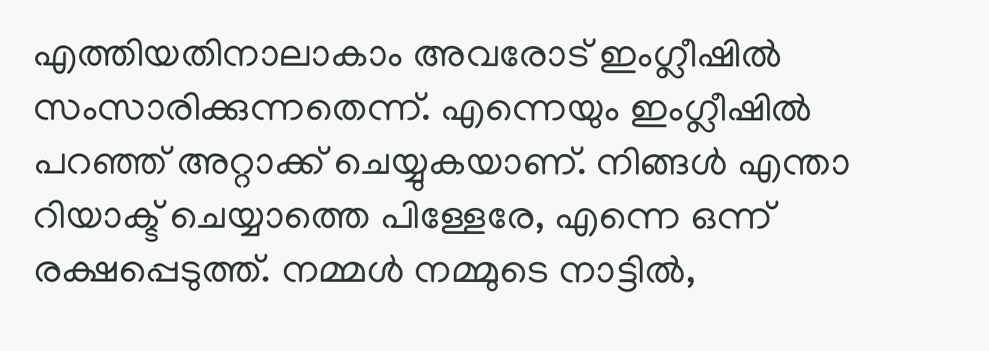എത്തിയതിനാലാകാം അവരോട് ഇംഗ്ലീഷിൽ സംസാരിക്കുന്നതെന്ന്. എന്നെയും ഇംഗ്ലീഷിൽ പറഞ്ഞ് അറ്റാക്ക് ചെയ്യുകയാണ്. നിങ്ങൾ എന്താ റിയാക്ട് ചെയ്യാത്തെ പിള്ളേരേ, എന്നെ ഒന്ന് രക്ഷപ്പെടുത്ത്. നമ്മൾ നമ്മുടെ നാട്ടിൽ,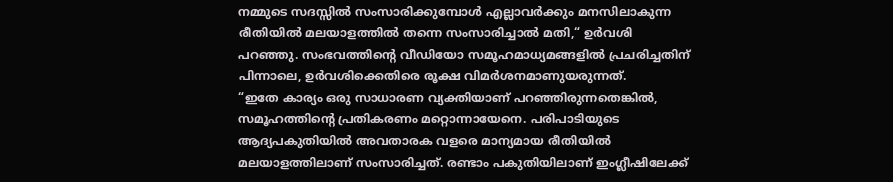നമ്മുടെ സദസ്സിൽ സംസാരിക്കുമ്പോൾ എല്ലാവർക്കും മനസിലാകുന്ന രീതിയിൽ മലയാളത്തിൽ തന്നെ സംസാരിച്ചാൽ മതി,“ ഉർവശി പറഞ്ഞു. സംഭവത്തിന്റെ വീഡിയോ സമൂഹമാധ്യമങ്ങളിൽ പ്രചരിച്ചതിന് പിന്നാലെ, ഉർവശിക്കെതിരെ രൂക്ഷ വിമർശനമാണുയരുന്നത്.
“ഇതേ കാര്യം ഒരു സാധാരണ വ്യക്തിയാണ് പറഞ്ഞിരുന്നതെങ്കിൽ, സമൂഹത്തിന്റെ പ്രതികരണം മറ്റൊന്നായേനെ. പരിപാടിയുടെ ആദ്യപകുതിയിൽ അവതാരക വളരെ മാന്യമായ രീതിയിൽ മലയാളത്തിലാണ് സംസാരിച്ചത്. രണ്ടാം പകുതിയിലാണ് ഇംഗ്ലീഷിലേക്ക്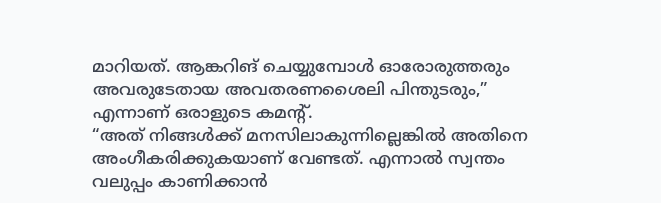മാറിയത്. ആങ്കറിങ് ചെയ്യുമ്പോൾ ഓരോരുത്തരും അവരുടേതായ അവതരണശൈലി പിന്തുടരും,” എന്നാണ് ഒരാളുടെ കമന്റ്.
“അത് നിങ്ങൾക്ക് മനസിലാകുന്നില്ലെങ്കിൽ അതിനെ അംഗീകരിക്കുകയാണ് വേണ്ടത്. എന്നാൽ സ്വന്തം വലുപ്പം കാണിക്കാൻ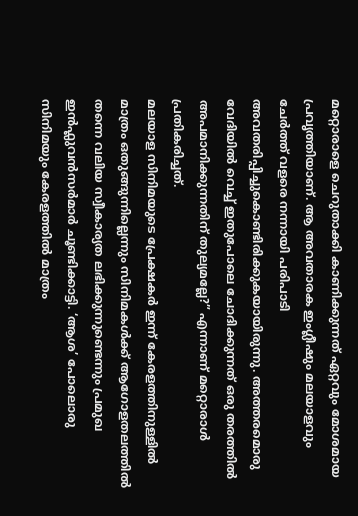മറ്റൊരാളെ ചെറുതാക്കി കാണിക്കുന്നത് ഏറ്റവും മോശമായ പ്രവൃത്തിയാണ്. ആ അവതാരക ഇംഗ്ലീഷും മലയാളവും ചേർത്ത് വളരെ നന്നായി പരിപാടി അവതരിപ്പിച്ചുകൊണ്ടിരിക്കുകയായിരുന്നു. അത്തരമൊരു വേദിയിൽ വെച്ച് ഇതുപോലെ ചോദിക്കുന്നത് ഒരു തരത്തിൽ അപമാനിക്കുന്നതിന് തുല്യമല്ലേ?” എന്നാണ് മറ്റൊരാൾ പ്രതികരിച്ചത്.
മലയാള സിനിമയുടെ പ്രേക്ഷകർ ഇന്ന് കേരളത്തിനുള്ളിൽ മാത്രം ഒതുങ്ങുന്നില്ലെന്നും സിനിമകൾക്ക് ആഗോളതലത്തിൽ തന്നെ വലിയ സ്വീകാര്യത ലഭിക്കുന്നുണ്ടെന്നും പ്രമുഖ ഇൻഫ്ലുവൻസർമാർ ചൂണ്ടിക്കാട്ടി. ‘ആശ’ പോലൊരു സിനിമയും കേരളത്തിൽ മാത്രം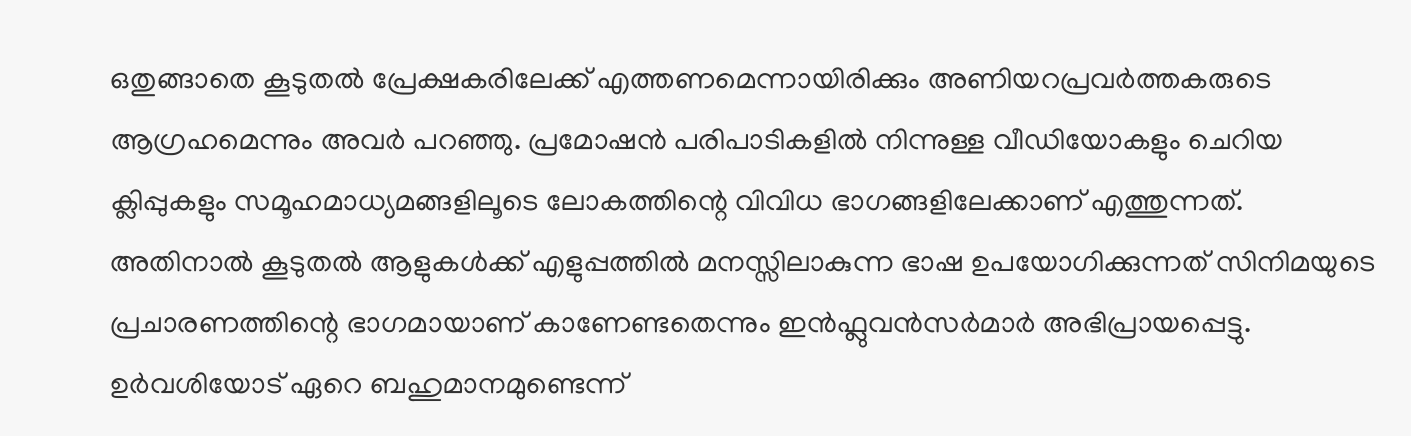ഒതുങ്ങാതെ കൂടുതൽ പ്രേക്ഷകരിലേക്ക് എത്തണമെന്നായിരിക്കും അണിയറപ്രവർത്തകരുടെ ആഗ്രഹമെന്നും അവർ പറഞ്ഞു. പ്രമോഷൻ പരിപാടികളിൽ നിന്നുള്ള വീഡിയോകളും ചെറിയ ക്ലിപ്പുകളും സമൂഹമാധ്യമങ്ങളിലൂടെ ലോകത്തിന്റെ വിവിധ ഭാഗങ്ങളിലേക്കാണ് എത്തുന്നത്. അതിനാൽ കൂടുതൽ ആളുകൾക്ക് എളുപ്പത്തിൽ മനസ്സിലാകുന്ന ഭാഷ ഉപയോഗിക്കുന്നത് സിനിമയുടെ പ്രചാരണത്തിന്റെ ഭാഗമായാണ് കാണേണ്ടതെന്നും ഇൻഫ്ലുവൻസർമാർ അഭിപ്രായപ്പെട്ടു.
ഉർവശിയോട് ഏറെ ബഹുമാനമുണ്ടെന്ന്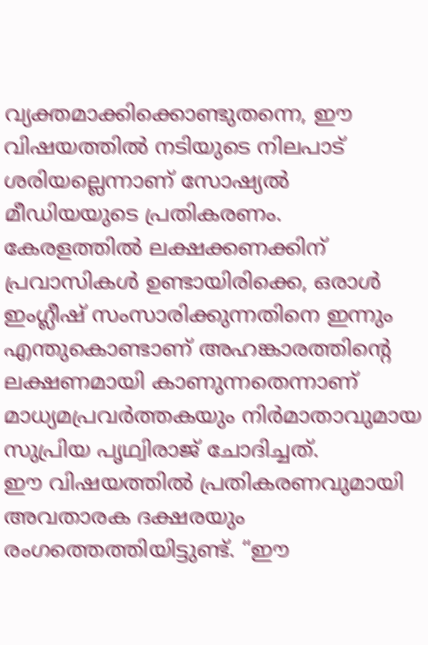വ്യക്തമാക്കിക്കൊണ്ടുതന്നെ, ഈ വിഷയത്തിൽ നടിയുടെ നിലപാട് ശരിയല്ലെന്നാണ് സോഷ്യൽ മീഡിയയുടെ പ്രതികരണം. കേരളത്തിൽ ലക്ഷക്കണക്കിന് പ്രവാസികൾ ഉണ്ടായിരിക്കെ, ഒരാൾ ഇംഗ്ലീഷ് സംസാരിക്കുന്നതിനെ ഇന്നും എന്തുകൊണ്ടാണ് അഹങ്കാരത്തിന്റെ ലക്ഷണമായി കാണുന്നതെന്നാണ് മാധ്യമപ്രവർത്തകയും നിർമാതാവുമായ സുപ്രിയ പൃഥ്വിരാജ് ചോദിച്ചത്.
ഈ വിഷയത്തിൽ പ്രതികരണവുമായി അവതാരക ദക്ഷരയും രംഗത്തെത്തിയിട്ടുണ്ട്. “ഈ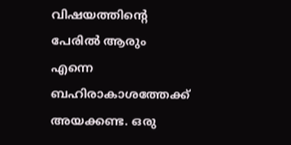വിഷയത്തിന്റെ പേരിൽ ആരും എന്നെ ബഹിരാകാശത്തേക്ക് അയക്കണ്ട. ഒരു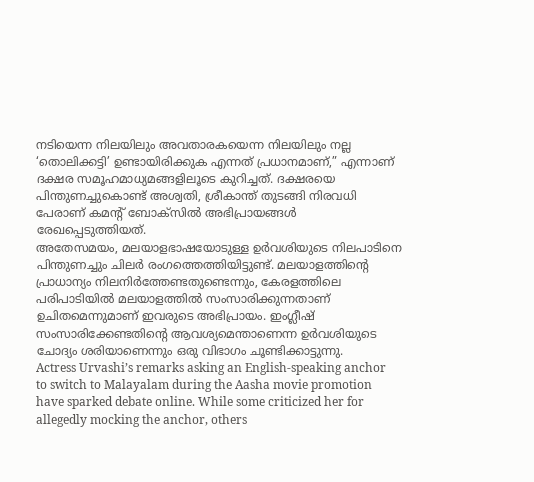നടിയെന്ന നിലയിലും അവതാരകയെന്ന നിലയിലും നല്ല ‘തൊലിക്കട്ടി’ ഉണ്ടായിരിക്കുക എന്നത് പ്രധാനമാണ്,” എന്നാണ് ദക്ഷര സമൂഹമാധ്യമങ്ങളിലൂടെ കുറിച്ചത്. ദക്ഷരയെ പിന്തുണച്ചുകൊണ്ട് അശ്വതി, ശ്രീകാന്ത് തുടങ്ങി നിരവധി പേരാണ് കമന്റ് ബോക്സിൽ അഭിപ്രായങ്ങൾ രേഖപ്പെടുത്തിയത്.
അതേസമയം, മലയാളഭാഷയോടുള്ള ഉർവശിയുടെ നിലപാടിനെ പിന്തുണച്ചും ചിലർ രംഗത്തെത്തിയിട്ടുണ്ട്. മലയാളത്തിന്റെ പ്രാധാന്യം നിലനിർത്തേണ്ടതുണ്ടെന്നും, കേരളത്തിലെ പരിപാടിയിൽ മലയാളത്തിൽ സംസാരിക്കുന്നതാണ് ഉചിതമെന്നുമാണ് ഇവരുടെ അഭിപ്രായം. ഇംഗ്ലീഷ് സംസാരിക്കേണ്ടതിന്റെ ആവശ്യമെന്താണെന്ന ഉർവശിയുടെ ചോദ്യം ശരിയാണെന്നും ഒരു വിഭാഗം ചൂണ്ടിക്കാട്ടുന്നു.
Actress Urvashi’s remarks asking an English-speaking anchor to switch to Malayalam during the Aasha movie promotion have sparked debate online. While some criticized her for allegedly mocking the anchor, others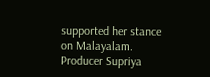supported her stance on Malayalam. Producer Supriya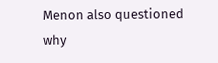Menon also questioned why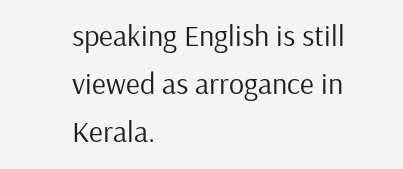speaking English is still viewed as arrogance in Kerala.